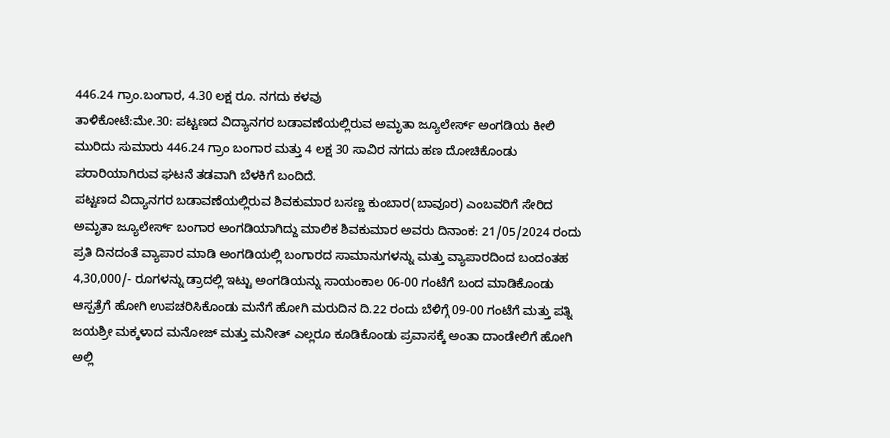446.24 ಗ್ರಾಂ.ಬಂಗಾರ, 4.30 ಲಕ್ಷ ರೂ. ನಗದು ಕಳವು
ತಾಳಿಕೋಟೆ:ಮೇ.30: ಪಟ್ಟಣದ ವಿದ್ಯಾನಗರ ಬಡಾವಣೆಯಲ್ಲಿರುವ ಅಮೃತಾ ಜ್ಯೂಲೇರ್ಸ್ ಅಂಗಡಿಯ ಕೀಲಿ ಮುರಿದು ಸುಮಾರು 446.24 ಗ್ರಾಂ ಬಂಗಾರ ಮತ್ತು 4 ಲಕ್ಷ 30 ಸಾವಿರ ನಗದು ಹಣ ದೋಚಿಕೊಂಡು ಪರಾರಿಯಾಗಿರುವ ಘಟನೆ ತಡವಾಗಿ ಬೆಳಕಿಗೆ ಬಂದಿದೆ.
ಪಟ್ಟಣದ ವಿದ್ಯಾನಗರ ಬಡಾವಣೆಯಲ್ಲಿರುವ ಶಿವಕುಮಾರ ಬಸಣ್ಣ ಕುಂಬಾರ(ಬಾವೂರ) ಎಂಬವರಿಗೆ ಸೇರಿದ ಅಮೃತಾ ಜ್ಯೂಲೇರ್ಸ್ ಬಂಗಾರ ಅಂಗಡಿಯಾಗಿದ್ದು ಮಾಲಿಕ ಶಿವಕುಮಾರ ಅವರು ದಿನಾಂಕ: 21/05/2024 ರಂದು ಪ್ರತಿ ದಿನದಂತೆ ವ್ಯಾಪಾರ ಮಾಡಿ ಅಂಗಡಿಯಲ್ಲಿ ಬಂಗಾರದ ಸಾಮಾನುಗಳನ್ನು ಮತ್ತು ವ್ಯಾಪಾರದಿಂದ ಬಂದಂತಹ 4,30,000/- ರೂಗಳನ್ನು ಡ್ರಾದಲ್ಲಿ ಇಟ್ಟು ಅಂಗಡಿಯನ್ನು ಸಾಯಂಕಾಲ 06-00 ಗಂಟೆಗೆ ಬಂದ ಮಾಡಿಕೊಂಡು ಆಸ್ಪತ್ರೆಗೆ ಹೋಗಿ ಉಪಚರಿಸಿಕೊಂಡು ಮನೆಗೆ ಹೋಗಿ ಮರುದಿನ ದಿ.22 ರಂದು ಬೆಳಿಗ್ಗೆ 09-00 ಗಂಟೆಗೆ ಮತ್ತು ಪತ್ನಿ ಜಯಶ್ರೀ ಮಕ್ಕಳಾದ ಮನೋಜ್ ಮತ್ತು ಮನೀತ್ ಎಲ್ಲರೂ ಕೂಡಿಕೊಂಡು ಪ್ರವಾಸಕ್ಕೆ ಅಂತಾ ದಾಂಡೇಲಿಗೆ ಹೋಗಿ ಅಲ್ಲಿ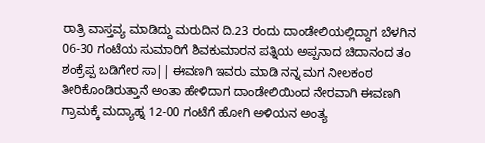ರಾತ್ರಿ ವಾಸ್ತವ್ಯ ಮಾಡಿದ್ದು ಮರುದಿನ ದಿ.23 ರಂದು ದಾಂಡೇಲಿಯಲ್ಲಿದ್ದಾಗ ಬೆಳಗಿನ 06-30 ಗಂಟೆಯ ಸುಮಾರಿಗೆ ಶಿವಕುಮಾರನ ಪತ್ನಿಯ ಅಪ್ಪನಾದ ಚಿದಾನಂದ ತಂ ಶಂಕ್ರೆಪ್ಪ ಬಡಿಗೇರ ಸಾ|| ಈವಣಗಿ ಇವರು ಮಾಡಿ ನನ್ನ ಮಗ ನೀಲಕಂಠ ತೀರಿಕೊಂಡಿರುತ್ತಾನೆ ಅಂತಾ ಹೇಳಿದಾಗ ದಾಂಡೇಲಿಯಿಂದ ನೇರವಾಗಿ ಈವಣಗಿ ಗ್ರಾಮಕ್ಕೆ ಮದ್ಯಾಹ್ನ 12-00 ಗಂಟೆಗೆ ಹೋಗಿ ಅಳಿಯನ ಅಂತ್ಯ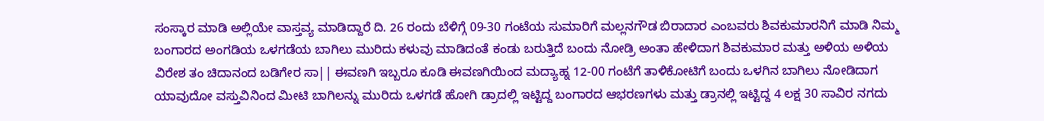ಸಂಸ್ಕಾರ ಮಾಡಿ ಅಲ್ಲಿಯೇ ವಾಸ್ತವ್ಯ ಮಾಡಿದ್ದಾರೆ ದಿ. 26 ರಂದು ಬೆಳಿಗ್ಗೆ 09-30 ಗಂಟೆಯ ಸುಮಾರಿಗೆ ಮಲ್ಲನಗೌಡ ಬಿರಾದಾರ ಎಂಬವರು ಶಿವಕುಮಾರನಿಗೆ ಮಾಡಿ ನಿಮ್ಮ ಬಂಗಾರದ ಅಂಗಡಿಯ ಒಳಗಡೆಯ ಬಾಗಿಲು ಮುರಿದು ಕಳುವು ಮಾಡಿದಂತೆ ಕಂಡು ಬರುತ್ತಿದೆ ಬಂದು ನೋಡ್ರಿ ಅಂತಾ ಹೇಳಿದಾಗ ಶಿವಕುಮಾರ ಮತ್ತು ಅಳಿಯ ಅಳಿಯ ವಿರೇಶ ತಂ ಚಿದಾನಂದ ಬಡಿಗೇರ ಸಾ|| ಈವಣಗಿ ಇಬ್ಬರೂ ಕೂಡಿ ಈವಣಗಿಯಿಂದ ಮದ್ಯಾಹ್ನ 12-00 ಗಂಟೆಗೆ ತಾಳಿಕೋಟಿಗೆ ಬಂದು ಒಳಗಿನ ಬಾಗಿಲು ನೋಡಿದಾಗ ಯಾವುದೋ ವಸ್ತುವಿನಿಂದ ಮೀಟಿ ಬಾಗಿಲನ್ನು ಮುರಿದು ಒಳಗಡೆ ಹೋಗಿ ಡ್ರಾದಲ್ಲಿ ಇಟ್ಟಿದ್ದ ಬಂಗಾರದ ಆಭರಣಗಳು ಮತ್ತು ಡ್ರಾನಲ್ಲಿ ಇಟ್ಟಿದ್ದ 4 ಲಕ್ಷ 30 ಸಾವಿರ ನಗದು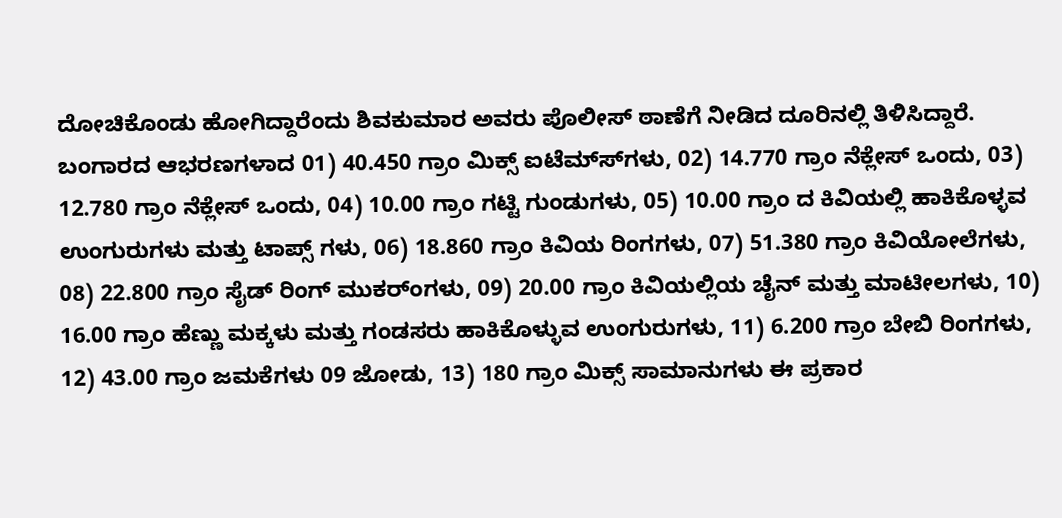ದೋಚಿಕೊಂಡು ಹೋಗಿದ್ದಾರೆಂದು ಶಿವಕುಮಾರ ಅವರು ಪೊಲೀಸ್ ಠಾಣೆಗೆ ನೀಡಿದ ದೂರಿನಲ್ಲಿ ತಿಳಿಸಿದ್ದಾರೆ.
ಬಂಗಾರದ ಆಭರಣಗಳಾದ 01) 40.450 ಗ್ರಾಂ ಮಿಕ್ಸ್ ಐಟೆಮ್ಸ್‍ಗಳು, 02) 14.770 ಗ್ರಾಂ ನೆಕ್ಲೇಸ್ ಒಂದು, 03) 12.780 ಗ್ರಾಂ ನೆಕ್ಲೇಸ್ ಒಂದು, 04) 10.00 ಗ್ರಾಂ ಗಟ್ಟಿ ಗುಂಡುಗಳು, 05) 10.00 ಗ್ರಾಂ ದ ಕಿವಿಯಲ್ಲಿ ಹಾಕಿಕೊಳ್ಳವ ಉಂಗುರುಗಳು ಮತ್ತು ಟಾಪ್ಸ್ ಗಳು, 06) 18.860 ಗ್ರಾಂ ಕಿವಿಯ ರಿಂಗಗಳು, 07) 51.380 ಗ್ರಾಂ ಕಿವಿಯೋಲೆಗಳು, 08) 22.800 ಗ್ರಾಂ ಸೈಡ್ ರಿಂಗ್ ಮುಕರ್‍ಂಗಳು, 09) 20.00 ಗ್ರಾಂ ಕಿವಿಯಲ್ಲಿಯ ಚೈನ್ ಮತ್ತು ಮಾಟೀಲಗಳು, 10) 16.00 ಗ್ರಾಂ ಹೆಣ್ಣು ಮಕ್ಕಳು ಮತ್ತು ಗಂಡಸರು ಹಾಕಿಕೊಳ್ಳುವ ಉಂಗುರುಗಳು, 11) 6.200 ಗ್ರಾಂ ಬೇಬಿ ರಿಂಗಗಳು, 12) 43.00 ಗ್ರಾಂ ಜಮಕೆಗಳು 09 ಜೋಡು, 13) 180 ಗ್ರಾಂ ಮಿಕ್ಸ್ ಸಾಮಾನುಗಳು ಈ ಪ್ರಕಾರ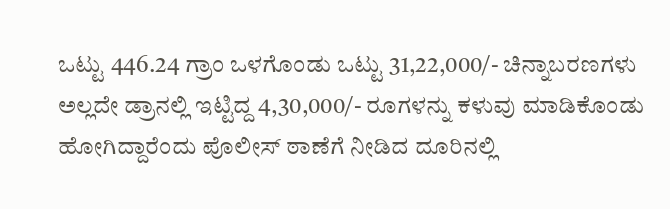ಒಟ್ಟು 446.24 ಗ್ರಾಂ ಒಳಗೊಂಡು ಒಟ್ಟು 31,22,000/- ಚಿನ್ನಾಬರಣಗಳು ಅಲ್ಲದೇ ಡ್ರಾನಲ್ಲಿ ಇಟ್ಟಿದ್ದ 4,30,000/- ರೂಗಳನ್ನು ಕಳುವು ಮಾಡಿಕೊಂಡು ಹೋಗಿದ್ದಾರೆಂದು ಪೊಲೀಸ್ ಠಾಣೆಗೆ ನೀಡಿದ ದೂರಿನಲ್ಲಿ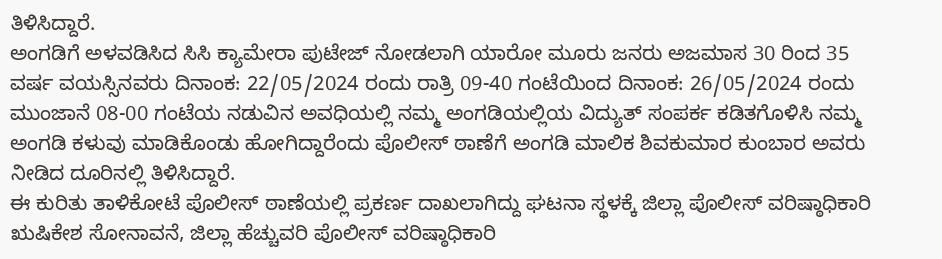ತಿಳಿಸಿದ್ದಾರೆ.
ಅಂಗಡಿಗೆ ಅಳವಡಿಸಿದ ಸಿಸಿ ಕ್ಯಾಮೇರಾ ಪುಟೇಜ್ ನೋಡಲಾಗಿ ಯಾರೋ ಮೂರು ಜನರು ಅಜಮಾಸ 30 ರಿಂದ 35 ವರ್ಷ ವಯಸ್ಸಿನವರು ದಿನಾಂಕ: 22/05/2024 ರಂದು ರಾತ್ರಿ 09-40 ಗಂಟೆಯಿಂದ ದಿನಾಂಕ: 26/05/2024 ರಂದು ಮುಂಜಾನೆ 08-00 ಗಂಟೆಯ ನಡುವಿನ ಅವಧಿಯಲ್ಲಿ ನಮ್ಮ ಅಂಗಡಿಯಲ್ಲಿಯ ವಿದ್ಯುತ್ ಸಂಪರ್ಕ ಕಡಿತಗೊಳಿಸಿ ನಮ್ಮ ಅಂಗಡಿ ಕಳುವು ಮಾಡಿಕೊಂಡು ಹೋಗಿದ್ದಾರೆಂದು ಪೊಲೀಸ್ ಠಾಣೆಗೆ ಅಂಗಡಿ ಮಾಲಿಕ ಶಿವಕುಮಾರ ಕುಂಬಾರ ಅವರು ನೀಡಿದ ದೂರಿನಲ್ಲಿ ತಿಳಿಸಿದ್ದಾರೆ.
ಈ ಕುರಿತು ತಾಳಿಕೋಟೆ ಪೊಲೀಸ್ ಠಾಣೆಯಲ್ಲಿ ಪ್ರಕರ್ಣ ದಾಖಲಾಗಿದ್ದು ಘಟನಾ ಸ್ಥಳಕ್ಕೆ ಜಿಲ್ಲಾ ಪೊಲೀಸ್ ವರಿಷ್ಠಾಧಿಕಾರಿ ಋಷಿಕೇಶ ಸೋನಾವನೆ, ಜಿಲ್ಲಾ ಹೆಚ್ಚುವರಿ ಪೊಲೀಸ್ ವರಿಷ್ಠಾಧಿಕಾರಿ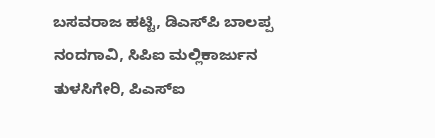ಬಸವರಾಜ ಹಟ್ಟಿ, ಡಿಎಸ್‍ಪಿ ಬಾಲಪ್ಪ ನಂದಗಾವಿ, ಸಿಪಿಐ ಮಲ್ಲಿಕಾರ್ಜುನ ತುಳಸಿಗೇರಿ, ಪಿಎಸ್‍ಐ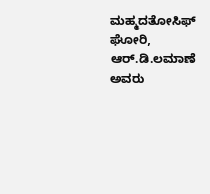ಮಹ್ಮದತೋಸಿಫ್ ಘೋರಿ, ಆರ್.ಡಿ.ಲಮಾಣೆ ಅವರು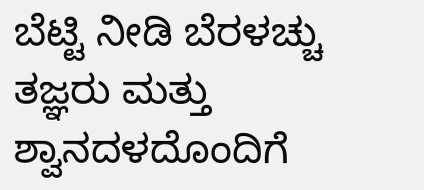ಬೆಟ್ಟಿ ನೀಡಿ ಬೆರಳಚ್ಚು ತಜ್ಞರು ಮತ್ತು ಶ್ವಾನದಳದೊಂದಿಗೆ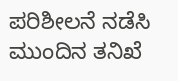ಪರಿಶೀಲನೆ ನಡೆಸಿ ಮುಂದಿನ ತನಿಖೆ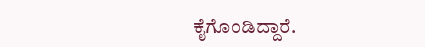ಕೈಗೊಂಡಿದ್ದಾರೆ.